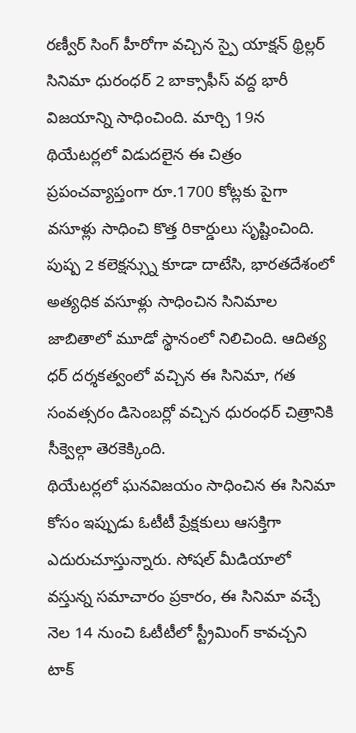రణ్వీర్ సింగ్ హీరోగా వచ్చిన స్పై యాక్షన్ థ్రిల్లర్ సినిమా ధురంధర్ 2 బాక్సాఫీస్ వద్ద భారీ విజయాన్ని సాధించింది. మార్చి 19న థియేటర్లలో విడుదలైన ఈ చిత్రం ప్రపంచవ్యాప్తంగా రూ.1700 కోట్లకు పైగా వసూళ్లు సాధించి కొత్త రికార్డులు సృష్టించింది. పుష్ప 2 కలెక్షన్స్ను కూడా దాటేసి, భారతదేశంలో అత్యధిక వసూళ్లు సాధించిన సినిమాల జాబితాలో మూడో స్థానంలో నిలిచింది. ఆదిత్య ధర్ దర్శకత్వంలో వచ్చిన ఈ సినిమా, గత సంవత్సరం డిసెంబర్లో వచ్చిన ధురంధర్ చిత్రానికి సీక్వెల్గా తెరకెక్కింది.
థియేటర్లలో ఘనవిజయం సాధించిన ఈ సినిమా కోసం ఇప్పుడు ఓటీటీ ప్రేక్షకులు ఆసక్తిగా ఎదురుచూస్తున్నారు. సోషల్ మీడియాలో వస్తున్న సమాచారం ప్రకారం, ఈ సినిమా వచ్చే నెల 14 నుంచి ఓటీటీలో స్ట్రీమింగ్ కావచ్చని టాక్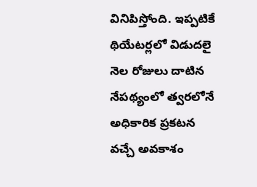వినిపిస్తోంది. ఇప్పటికే థియేటర్లలో విడుదలై నెల రోజులు దాటిన నేపథ్యంలో త్వరలోనే అధికారిక ప్రకటన వచ్చే అవకాశం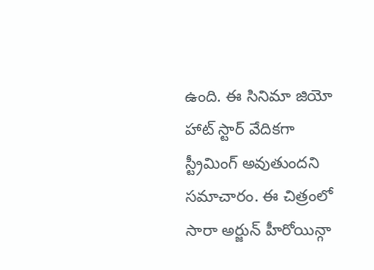ఉంది. ఈ సినిమా జియో హాట్ స్టార్ వేదికగా స్ట్రీమింగ్ అవుతుందని సమాచారం. ఈ చిత్రంలో సారా అర్జున్ హీరోయిన్గా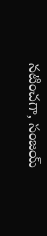నటించగా, సంజయ్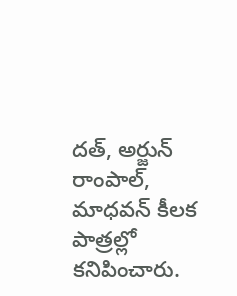దత్, అర్జున్ రాంపాల్, మాధవన్ కీలక పాత్రల్లో కనిపించారు.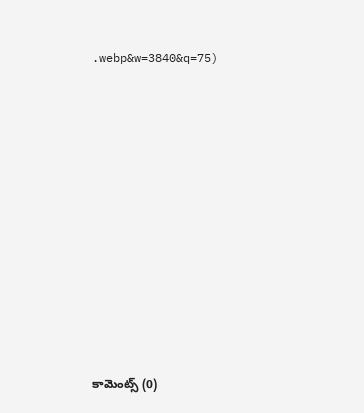.webp&w=3840&q=75)
















కామెంట్స్ (0)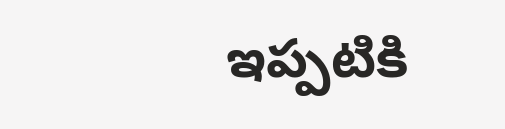ఇప్పటికి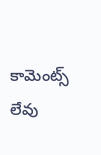కామెంట్స్ లేవు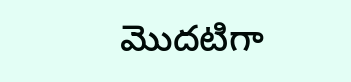మొదటిగా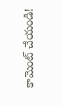కామెంట్ చేయండి!